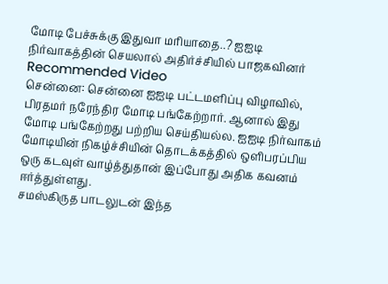மோடி பேச்சுக்கு இதுவா மரியாதை..? ஐஐடி நிர்வாகத்தின் செயலால் அதிர்ச்சியில் பாஜகவினர்
Recommended Video
சென்னை: சென்னை ஐஐடி பட்டமளிப்பு விழாவில், பிரதமர் நரேந்திர மோடி பங்கேற்றார். ஆனால் இது மோடி பங்கேற்றது பற்றிய செய்தியல்ல. ஐஐடி நிர்வாகம் மோடியின் நிகழ்ச்சியின் தொடக்கத்தில் ஒளிபரப்பிய ஒரு கடவுள் வாழ்த்துதான் இப்போது அதிக கவனம் ஈர்த்துள்ளது.
சமஸ்கிருத பாடலுடன் இந்த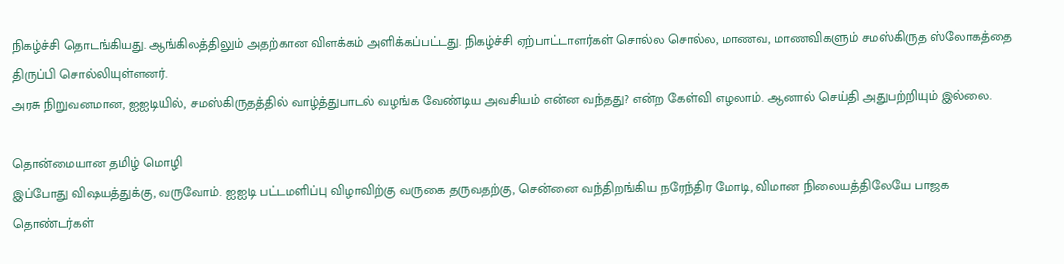நிகழ்ச்சி தொடங்கியது. ஆங்கிலத்திலும் அதற்கான விளக்கம் அளிக்கப்பட்டது. நிகழ்ச்சி ஏற்பாட்டாளர்கள் சொல்ல சொல்ல, மாணவ, மாணவிகளும் சமஸ்கிருத ஸ்லோகத்தை திருப்பி சொல்லியுள்ளனர்.
அரசு நிறுவனமான, ஐஐடியில், சமஸ்கிருதத்தில் வாழ்த்துபாடல் வழங்க வேண்டிய அவசியம் என்ன வந்தது? என்ற கேள்வி எழலாம். ஆனால் செய்தி அதுபற்றியும் இல்லை.

தொன்மையான தமிழ் மொழி
இப்போது விஷயத்துக்கு, வருவோம். ஐஐடி பட்டமளிப்பு விழாவிற்கு வருகை தருவதற்கு, சென்னை வந்திறங்கிய நரேந்திர மோடி, விமான நிலையத்திலேயே பாஜக தொண்டர்கள்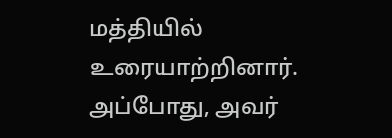மத்தியில் உரையாற்றினார். அப்போது, அவர்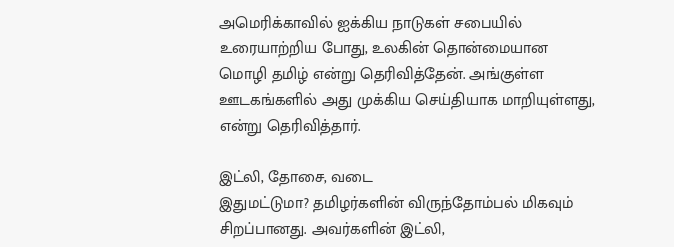அமெரிக்காவில் ஐக்கிய நாடுகள் சபையில் உரையாற்றிய போது, உலகின் தொன்மையான மொழி தமிழ் என்று தெரிவித்தேன். அங்குள்ள ஊடகங்களில் அது முக்கிய செய்தியாக மாறியுள்ளது, என்று தெரிவித்தார்.

இட்லி, தோசை, வடை
இதுமட்டுமா? தமிழர்களின் விருந்தோம்பல் மிகவும் சிறப்பானது. அவர்களின் இட்லி,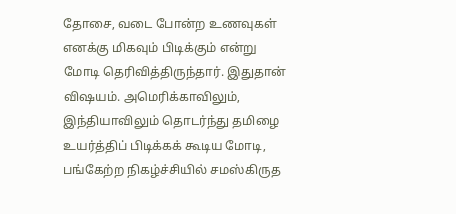தோசை, வடை போன்ற உணவுகள் எனக்கு மிகவும் பிடிக்கும் என்று மோடி தெரிவித்திருந்தார். இதுதான் விஷயம். அமெரிக்காவிலும், இந்தியாவிலும் தொடர்ந்து தமிழை உயர்த்திப் பிடிக்கக் கூடிய மோடி, பங்கேற்ற நிகழ்ச்சியில் சமஸ்கிருத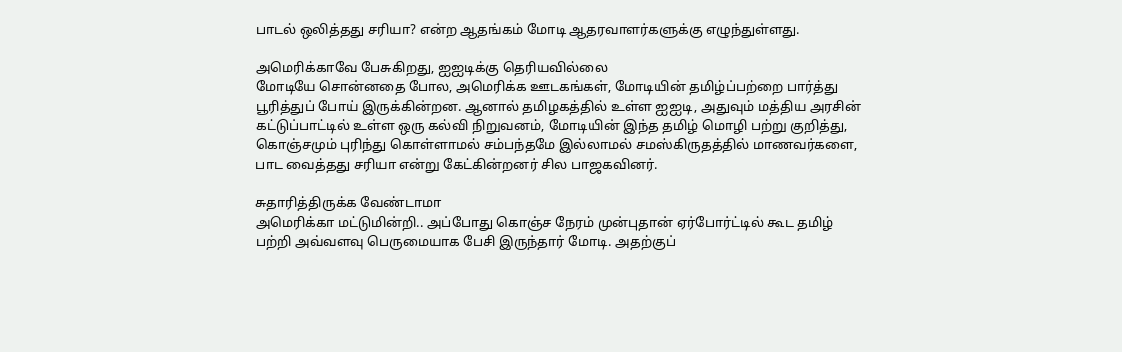பாடல் ஒலித்தது சரியா? என்ற ஆதங்கம் மோடி ஆதரவாளர்களுக்கு எழுந்துள்ளது.

அமெரிக்காவே பேசுகிறது, ஐஐடிக்கு தெரியவில்லை
மோடியே சொன்னதை போல, அமெரிக்க ஊடகங்கள், மோடியின் தமிழ்ப்பற்றை பார்த்து பூரித்துப் போய் இருக்கின்றன. ஆனால் தமிழகத்தில் உள்ள ஐஐடி, அதுவும் மத்திய அரசின் கட்டுப்பாட்டில் உள்ள ஒரு கல்வி நிறுவனம், மோடியின் இந்த தமிழ் மொழி பற்று குறித்து, கொஞ்சமும் புரிந்து கொள்ளாமல் சம்பந்தமே இல்லாமல் சமஸ்கிருதத்தில் மாணவர்களை, பாட வைத்தது சரியா என்று கேட்கின்றனர் சில பாஜகவினர்.

சுதாரித்திருக்க வேண்டாமா
அமெரிக்கா மட்டுமின்றி.. அப்போது கொஞ்ச நேரம் முன்புதான் ஏர்போர்ட்டில் கூட தமிழ் பற்றி அவ்வளவு பெருமையாக பேசி இருந்தார் மோடி. அதற்குப்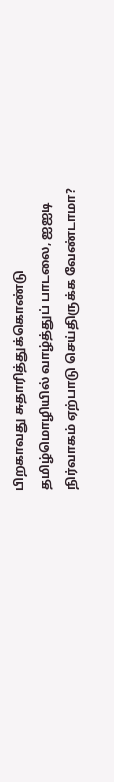பிறகாவது சுதாரித்துக்கொண்டு தமிழ்மொழியில் வாழ்த்துப் பாடலை, ஐஐடி நிர்வாகம் ஏற்பாடு செய்திருக்க வேண்டாமா?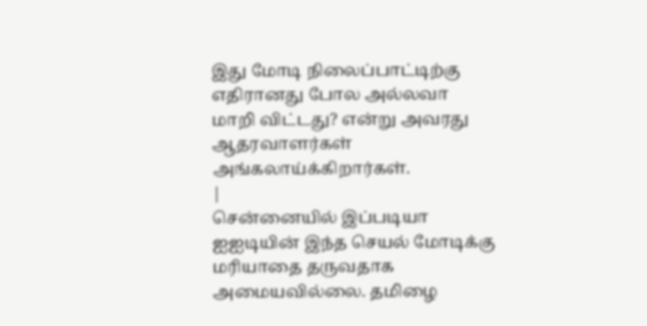இது மோடி நிலைப்பாட்டிற்கு எதிரானது போல அல்லவா மாறி விட்டது? என்று அவரது ஆதரவாளர்கள் அங்கலாய்க்கிறார்கள்.
|
சென்னையில் இப்படியா
ஐஐடியின் இந்த செயல் மோடிக்கு மரியாதை தருவதாக அமையவில்லை. தமிழை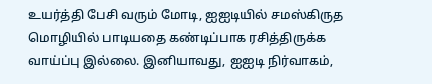உயர்த்தி பேசி வரும் மோடி, ஐஐடியில் சமஸ்கிருத மொழியில் பாடியதை கண்டிப்பாக ரசித்திருக்க வாய்ப்பு இல்லை. இனியாவது, ஐஐடி நிர்வாகம்,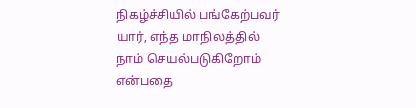நிகழ்ச்சியில் பங்கேற்பவர் யார், எந்த மாநிலத்தில் நாம் செயல்படுகிறோம் என்பதை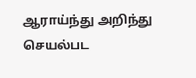ஆராய்ந்து அறிந்து செயல்பட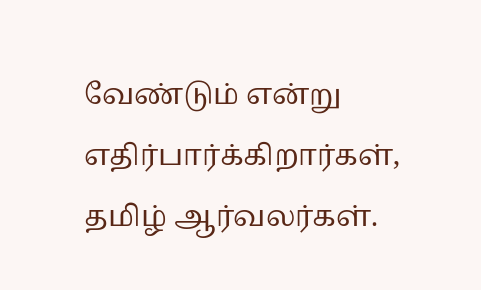வேண்டும் என்று எதிர்பார்க்கிறார்கள், தமிழ் ஆர்வலர்கள்.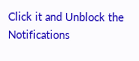Click it and Unblock the Notifications